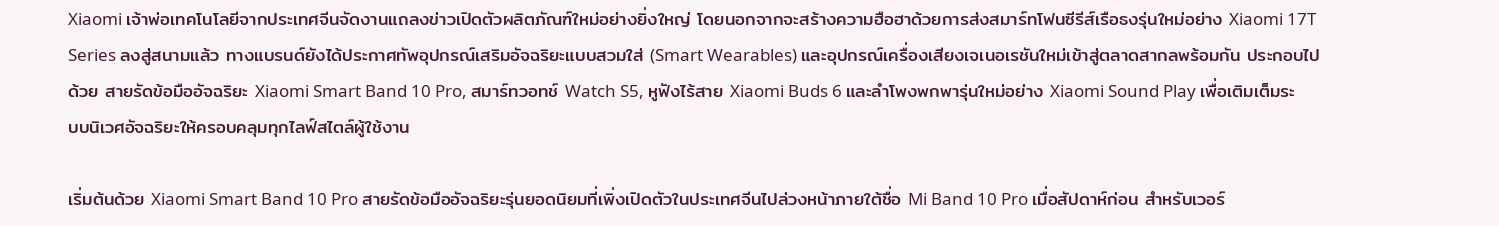Xiaomi เจ้าพ่อเทคโนโลยีจากประเทศจีนจัดงานแถลงข่าวเปิดตัวผลิตภัณฑ์ใหม่อย่างยิ่งใหญ่ โดยนอกจากจะสร้างความฮือฮาด้วยการส่งสมาร์ทโฟนซีรีส์เรือธงรุ่นใหม่อย่าง Xiaomi 17T Series ลงสู่สนามแล้ว ทางแบรนด์ยังได้ประกาศทัพอุปกรณ์เสริมอัจฉริยะแบบสวมใส่ (Smart Wearables) และอุปกรณ์เครื่องเสียงเจเนอเรชันใหม่เข้าสู่ตลาดสากลพร้อมกัน ประกอบไปด้วย สายรัดข้อมืออัจฉริยะ Xiaomi Smart Band 10 Pro, สมาร์ทวอทช์ Watch S5, หูฟังไร้สาย Xiaomi Buds 6 และลำโพงพกพารุ่นใหม่อย่าง Xiaomi Sound Play เพื่อเติมเต็มระบบนิเวศอัจฉริยะให้ครอบคลุมทุกไลฟ์สไตล์ผู้ใช้งาน

เริ่มต้นด้วย Xiaomi Smart Band 10 Pro สายรัดข้อมืออัจฉริยะรุ่นยอดนิยมที่เพิ่งเปิดตัวในประเทศจีนไปล่วงหน้าภายใต้ชื่อ Mi Band 10 Pro เมื่อสัปดาห์ก่อน สำหรับเวอร์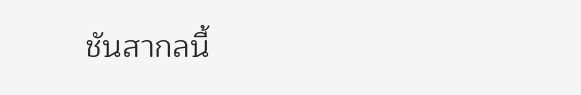ชันสากลนี้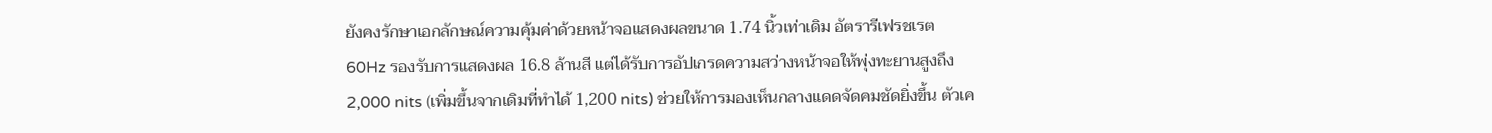ยังคงรักษาเอกลักษณ์ความคุ้มค่าด้วยหน้าจอแสดงผลขนาด 1.74 นิ้วเท่าเดิม อัตรารีเฟรชเรต 60Hz รองรับการแสดงผล 16.8 ล้านสี แต่ได้รับการอัปเกรดความสว่างหน้าจอให้พุ่งทะยานสูงถึง 2,000 nits (เพิ่มขึ้นจากเดิมที่ทำได้ 1,200 nits) ช่วยให้การมองเห็นกลางแดดจัดคมชัดยิ่งขึ้น ตัวเค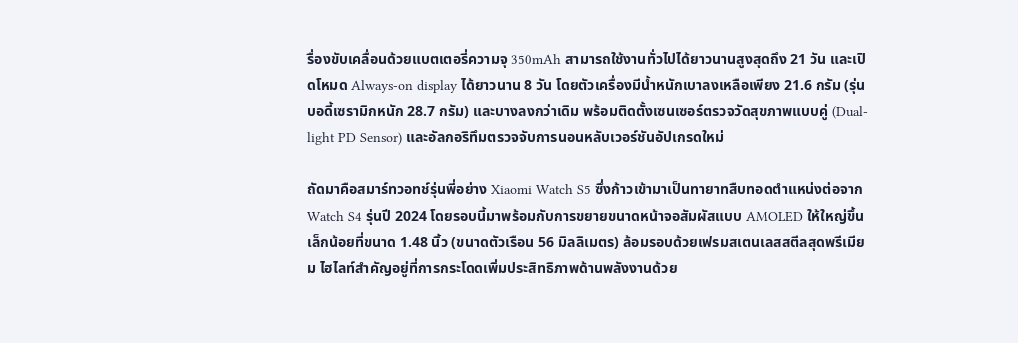รื่องขับเคลื่อนด้วยแบตเตอรี่ความจุ 350mAh สามารถใช้งานทั่วไปได้ยาวนานสูงสุดถึง 21 วัน และเปิดโหมด Always-on display ได้ยาวนาน 8 วัน โดยตัวเครื่องมีน้ำหนักเบาลงเหลือเพียง 21.6 กรัม (รุ่นบอดี้เซรามิกหนัก 28.7 กรัม) และบางลงกว่าเดิม พร้อมติดตั้งเซนเซอร์ตรวจวัดสุขภาพแบบคู่ (Dual-light PD Sensor) และอัลกอริทึมตรวจจับการนอนหลับเวอร์ชันอัปเกรดใหม่

ถัดมาคือสมาร์ทวอทช์รุ่นพี่อย่าง Xiaomi Watch S5 ซึ่งก้าวเข้ามาเป็นทายาทสืบทอดตำแหน่งต่อจาก Watch S4 รุ่นปี 2024 โดยรอบนี้มาพร้อมกับการขยายขนาดหน้าจอสัมผัสแบบ AMOLED ให้ใหญ่ขึ้นเล็กน้อยที่ขนาด 1.48 นิ้ว (ขนาดตัวเรือน 56 มิลลิเมตร) ล้อมรอบด้วยเฟรมสเตนเลสสตีลสุดพรีเมียม ไฮไลท์สำคัญอยู่ที่การกระโดดเพิ่มประสิทธิภาพด้านพลังงานด้วย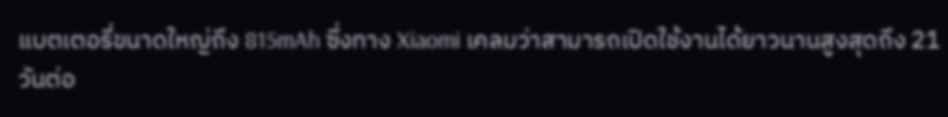แบตเตอรี่ขนาดใหญ่ถึง 815mAh ซึ่งทาง Xiaomi เคลมว่าสามารถเปิดใช้งานได้ยาวนานสูงสุดถึง 21 วันต่อ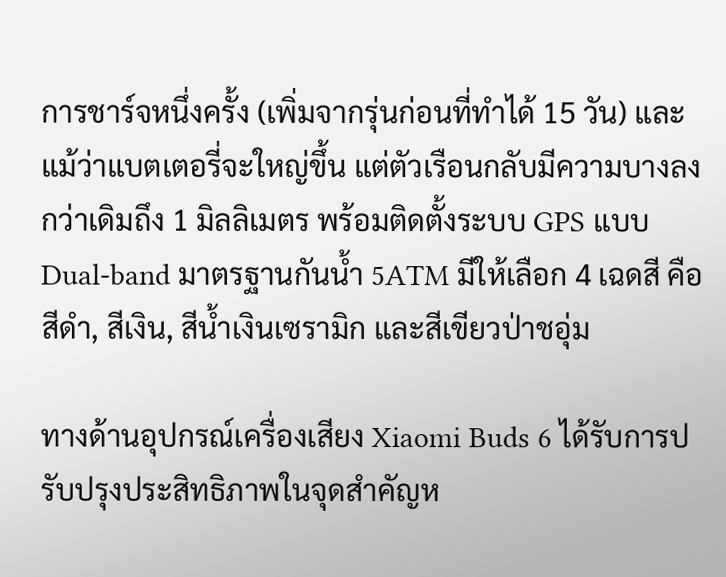การชาร์จหนึ่งครั้ง (เพิ่มจากรุ่นก่อนที่ทำได้ 15 วัน) และแม้ว่าแบตเตอรี่จะใหญ่ขึ้น แต่ตัวเรือนกลับมีความบางลงกว่าเดิมถึง 1 มิลลิเมตร พร้อมติดตั้งระบบ GPS แบบ Dual-band มาตรฐานกันน้ำ 5ATM มีให้เลือก 4 เฉดสี คือ สีดำ, สีเงิน, สีน้ำเงินเซรามิก และสีเขียวป่าชอุ่ม

ทางด้านอุปกรณ์เครื่องเสียง Xiaomi Buds 6 ได้รับการปรับปรุงประสิทธิภาพในจุดสำคัญห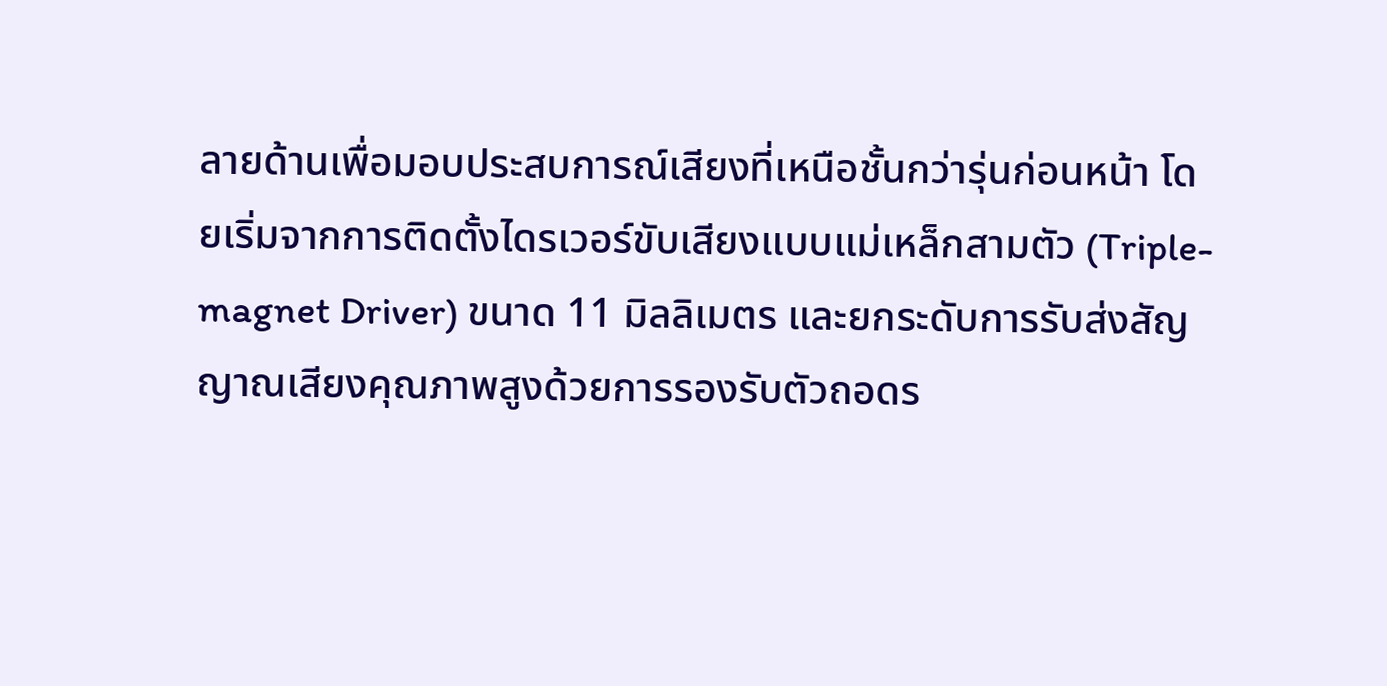ลายด้านเพื่อมอบประสบการณ์เสียงที่เหนือชั้นกว่ารุ่นก่อนหน้า โดยเริ่มจากการติดตั้งไดรเวอร์ขับเสียงแบบแม่เหล็กสามตัว (Triple-magnet Driver) ขนาด 11 มิลลิเมตร และยกระดับการรับส่งสัญญาณเสียงคุณภาพสูงด้วยการรองรับตัวถอดร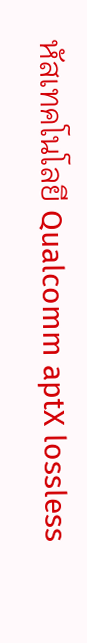หัสเทคโนโลยี Qualcomm aptX lossless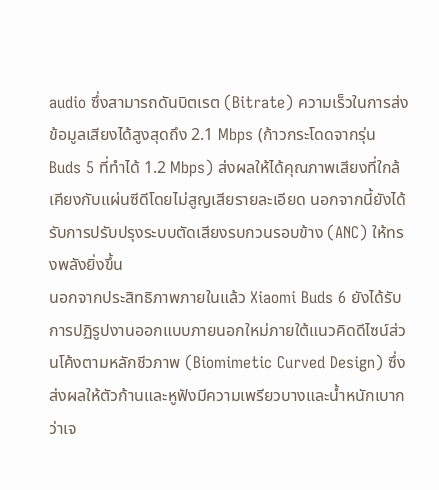audio ซึ่งสามารถดันบิตเรต (Bitrate) ความเร็วในการส่งข้อมูลเสียงได้สูงสุดถึง 2.1 Mbps (ก้าวกระโดดจากรุ่น Buds 5 ที่ทำได้ 1.2 Mbps) ส่งผลให้ได้คุณภาพเสียงที่ใกล้เคียงกับแผ่นซีดีโดยไม่สูญเสียรายละเอียด นอกจากนี้ยังได้รับการปรับปรุงระบบตัดเสียงรบกวนรอบข้าง (ANC) ให้ทรงพลังยิ่งขึ้น
นอกจากประสิทธิภาพภายในแล้ว Xiaomi Buds 6 ยังได้รับการปฏิรูปงานออกแบบภายนอกใหม่ภายใต้แนวคิดดีไซน์ส่วนโค้งตามหลักชีวภาพ (Biomimetic Curved Design) ซึ่งส่งผลให้ตัวก้านและหูฟังมีความเพรียวบางและน้ำหนักเบากว่าเจ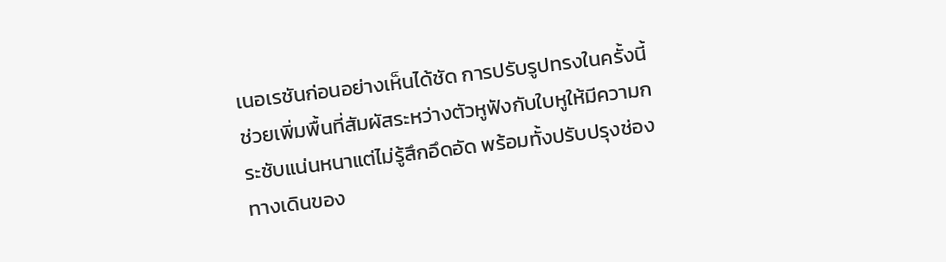เนอเรชันก่อนอย่างเห็นได้ชัด การปรับรูปทรงในครั้งนี้ช่วยเพิ่มพื้นที่สัมผัสระหว่างตัวหูฟังกับใบหูให้มีความกระชับแน่นหนาแต่ไม่รู้สึกอึดอัด พร้อมทั้งปรับปรุงช่องทางเดินของ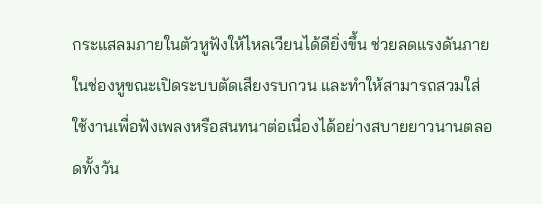กระแสลมภายในตัวหูฟังให้ไหลเวียนได้ดียิ่งขึ้น ช่วยลดแรงดันภายในช่องหูขณะเปิดระบบตัดเสียงรบกวน และทำให้สามารถสวมใส่ใช้งานเพื่อฟังเพลงหรือสนทนาต่อเนื่องได้อย่างสบายยาวนานตลอดทั้งวัน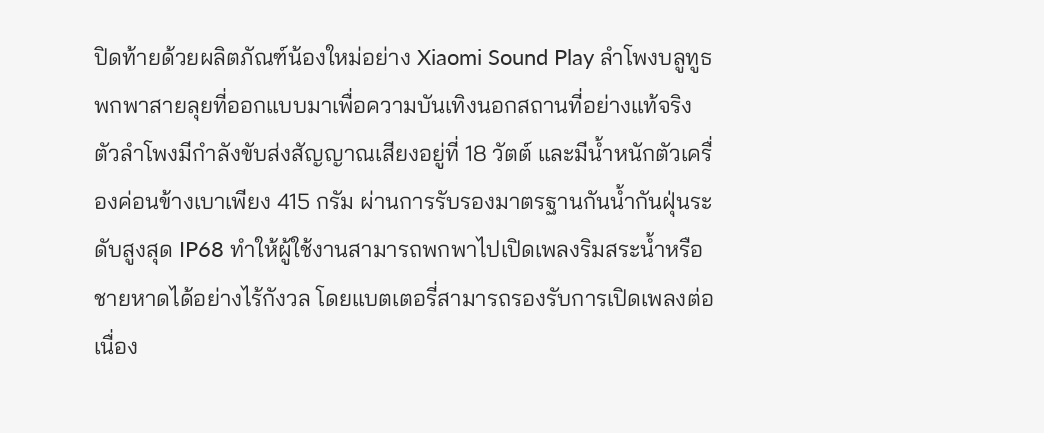ปิดท้ายด้วยผลิตภัณฑ์น้องใหม่อย่าง Xiaomi Sound Play ลำโพงบลูทูธพกพาสายลุยที่ออกแบบมาเพื่อความบันเทิงนอกสถานที่อย่างแท้จริง ตัวลำโพงมีกำลังขับส่งสัญญาณเสียงอยู่ที่ 18 วัตต์ และมีน้ำหนักตัวเครื่องค่อนข้างเบาเพียง 415 กรัม ผ่านการรับรองมาตรฐานกันน้ำกันฝุ่นระดับสูงสุด IP68 ทำให้ผู้ใช้งานสามารถพกพาไปเปิดเพลงริมสระน้ำหรือชายหาดได้อย่างไร้กังวล โดยแบตเตอรี่สามารถรองรับการเปิดเพลงต่อเนื่อง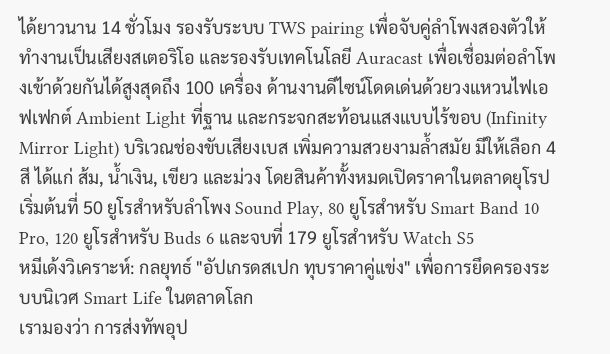ได้ยาวนาน 14 ชั่วโมง รองรับระบบ TWS pairing เพื่อจับคู่ลำโพงสองตัวให้ทำงานเป็นเสียงสเตอริโอ และรองรับเทคโนโลยี Auracast เพื่อเชื่อมต่อลำโพงเข้าด้วยกันได้สูงสุดถึง 100 เครื่อง ด้านงานดีไซน์โดดเด่นด้วยวงแหวนไฟเอฟเฟกต์ Ambient Light ที่ฐาน และกระจกสะท้อนแสงแบบไร้ขอบ (Infinity Mirror Light) บริเวณช่องขับเสียงเบส เพิ่มความสวยงามล้ำสมัย มีให้เลือก 4 สี ได้แก่ ส้ม, น้ำเงิน, เขียว และม่วง โดยสินค้าทั้งหมดเปิดราคาในตลาดยุโรปเริ่มต้นที่ 50 ยูโรสำหรับลำโพง Sound Play, 80 ยูโรสำหรับ Smart Band 10 Pro, 120 ยูโรสำหรับ Buds 6 และจบที่ 179 ยูโรสำหรับ Watch S5
หมีเด้งวิเคราะห์: กลยุทธ์ "อัปเกรดสเปก ทุบราคาคู่แข่ง" เพื่อการยึดครองระบบนิเวศ Smart Life ในตลาดโลก
เรามองว่า การส่งทัพอุป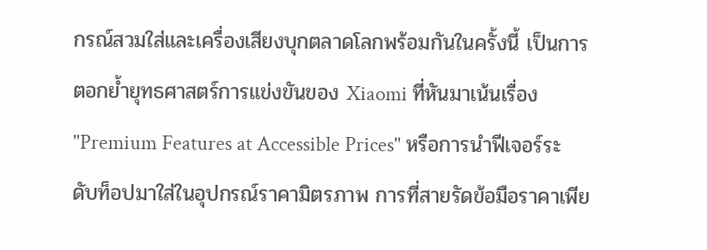กรณ์สวมใส่และเครื่องเสียงบุกตลาดโลกพร้อมกันในครั้งนี้ เป็นการตอกย้ำยุทธศาสตร์การแข่งขันของ Xiaomi ที่หันมาเน้นเรื่อง "Premium Features at Accessible Prices" หรือการนำฟีเจอร์ระดับท็อปมาใส่ในอุปกรณ์ราคามิตรภาพ การที่สายรัดข้อมือราคาเพีย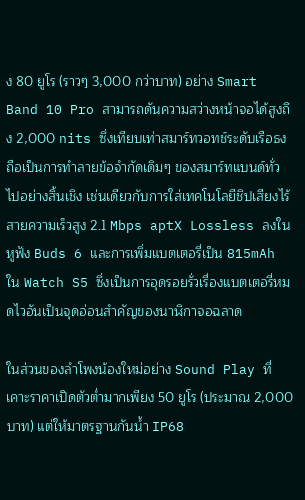ง 80 ยูโร (ราวๆ 3,000 กว่าบาท) อย่าง Smart Band 10 Pro สามารถดันความสว่างหน้าจอได้สูงถึง 2,000 nits ซึ่งเทียบเท่าสมาร์ทวอทช์ระดับเรือธง ถือเป็นการทำลายข้อจำกัดเดิมๆ ของสมาร์ทแบนด์ทั่วไปอย่างสิ้นเชิง เช่นเดียวกับการใส่เทคโนโลยีชิปเสียงไร้สายความเร็วสูง 2.1 Mbps aptX Lossless ลงในหูฟัง Buds 6 และการเพิ่มแบตเตอรี่เป็น 815mAh ใน Watch S5 ซึ่งเป็นการอุดรอยรั่วเรื่องแบตเตอรี่หมดไวอันเป็นจุดอ่อนสำคัญของนาฬิกาจอฉลาด

ในส่วนของลำโพงน้องใหม่อย่าง Sound Play ที่เคาะราคาเปิดตัวต่ำมากเพียง 50 ยูโร (ประมาณ 2,000 บาท) แต่ให้มาตรฐานกันน้ำ IP68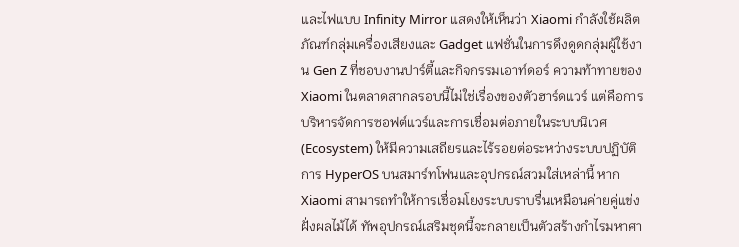และไฟแบบ Infinity Mirror แสดงให้เห็นว่า Xiaomi กำลังใช้ผลิตภัณฑ์กลุ่มเครื่องเสียงและ Gadget แฟชั่นในการดึงดูดกลุ่มผู้ใช้งาน Gen Z ที่ชอบงานปาร์ตี้และกิจกรรมเอาท์ดอร์ ความท้าทายของ Xiaomi ในตลาดสากลรอบนี้ไม่ใช่เรื่องของตัวฮาร์ดแวร์ แต่คือการบริหารจัดการซอฟต์แวร์และการเชื่อมต่อภายในระบบนิเวศ (Ecosystem) ให้มีความเสถียรและไร้รอยต่อระหว่างระบบปฏิบัติการ HyperOS บนสมาร์ทโฟนและอุปกรณ์สวมใส่เหล่านี้ หาก Xiaomi สามารถทำให้การเชื่อมโยงระบบราบรื่นเหมือนค่ายคู่แข่งฝั่งผลไม้ได้ ทัพอุปกรณ์เสริมชุดนี้จะกลายเป็นตัวสร้างกำไรมหาศา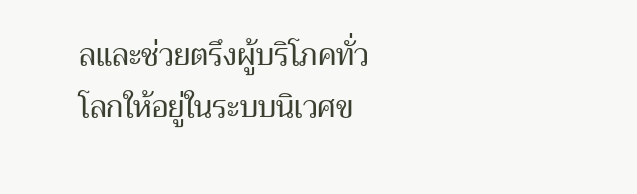ลและช่วยตรึงผู้บริโภคทั่วโลกให้อยู่ในระบบนิเวศข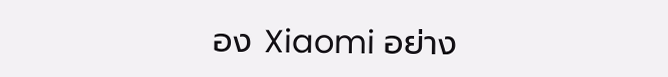อง Xiaomi อย่าง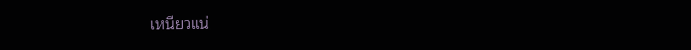เหนียวแน่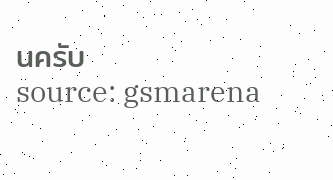นครับ
source: gsmarena